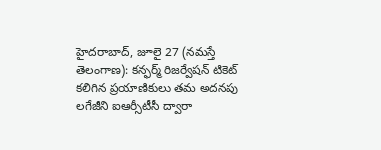హైదరాబాద్, జూలై 27 (నమస్తే తెలంగాణ): కన్ఫర్మ్ రిజర్వేషన్ టికెట్ కలిగిన ప్రయాణికులు తమ అదనపు లగేజీని ఐఆర్సీటీసీ ద్వారా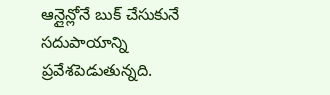ఆన్లైన్లోనే బుక్ చేసుకునే సదుపాయాన్ని ప్రవేశపెడుతున్నది.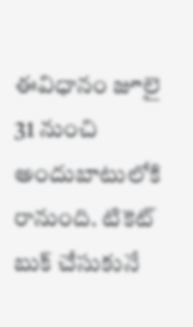ఈవిధానం జూలై 31 నుంచి అందుబాటులోకి రానుంది. టికెట్ బుక్ చేసుకునే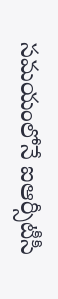సమయంలోనే ఐఆర్సీటీసీ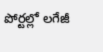పోర్టల్లో లగేజీ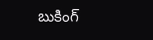బుకింగ్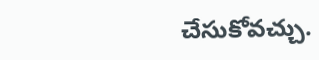చేసుకోవచ్చు.